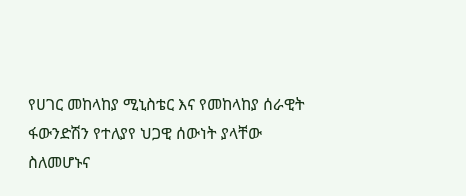የሀገር መከላከያ ሚኒስቴር እና የመከላከያ ሰራዊት ፋውንድሽን የተለያየ ህጋዊ ሰውነት ያላቸው ስለመሆኑና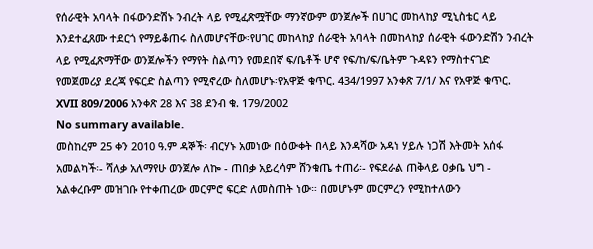የሰራዊት አባላት በፋውንድሽኑ ንብረት ላይ የሚፈጽሟቸው ማንኛውም ወንጀሎች በሀገር መከላከያ ሚኒስቴር ላይ እንደተፈጸሙ ተደርጎ የማይቆጠሩ ስለመሆናቸው፡የሀገር መከላከያ ሰራዊት አባላት በመከላከያ ሰራዊት ፋውንድሽን ንብረት ላይ የሚፈጽማቸው ወንጀሎችን የማየት ስልጣን የመደበኛ ፍ/ቤቶች ሆኖ የፍ/ከ/ፍ/ቤትም ጉዳዩን የማስተናገድ የመጀመሪያ ደረጃ የፍርድ ስልጣን የሚኖረው ስለመሆኑ፡የአዋጅ ቁጥር. 434/1997 አንቀጽ 7/1/ እና የአዋጅ ቁጥር. XVII 809/2006 አንቀጽ 28 እና 38 ደንብ ቁ. 179/2002
No summary available.
መስከረም 25 ቀን 2010 ዓ.ም ዳኞች፡ ብርሃኑ አመነው በዕውቀት በላይ እንዳሻው አዳነ ሃይሉ ነጋሽ እትመት አሰፋ አመልካች፡- ሻለቃ አለማየሁ ወንጀሎ ለኰ - ጠበቃ አይረሳም ሸንቁጤ ተጠሪ፡- የፍደራል ጠቅላይ ዐቃቤ ህግ - አልቀረቡም መዝገቡ የተቀጠረው መርምሮ ፍርድ ለመስጠት ነው። በመሆኑም መርምረን የሚከተለውን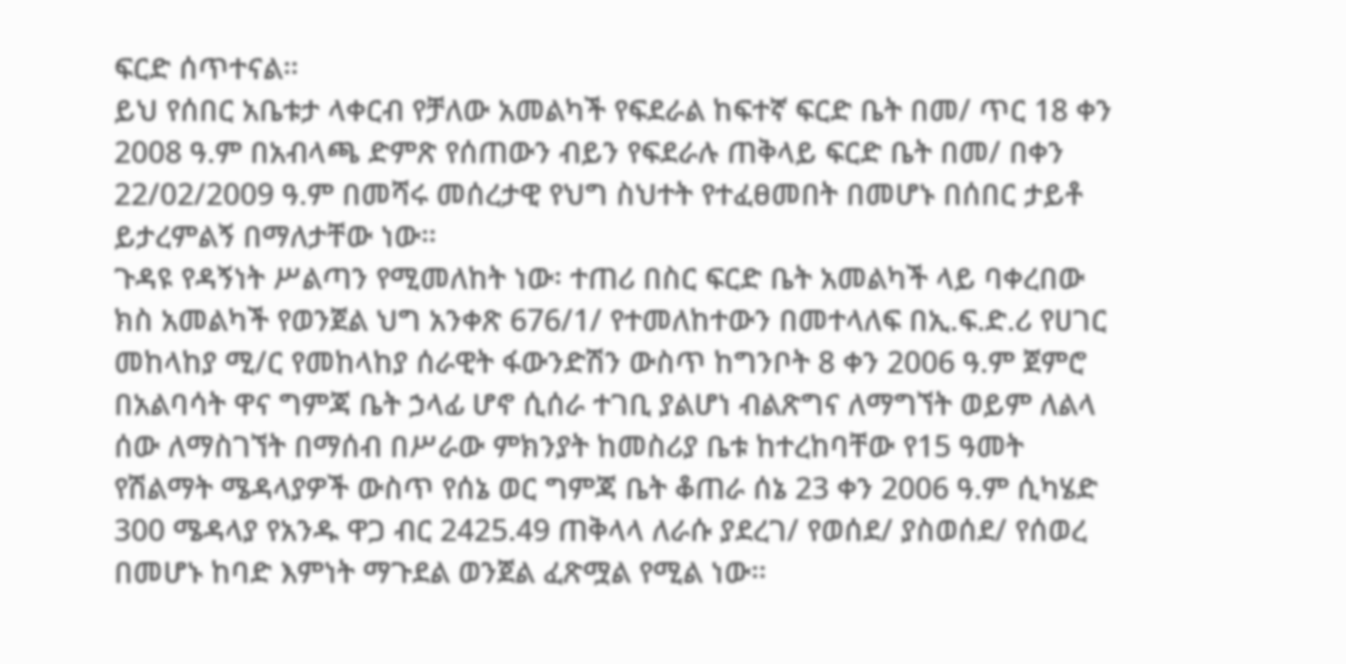ፍርድ ሰጥተናል።
ይህ የሰበር አቤቱታ ላቀርብ የቻለው አመልካች የፍደራል ከፍተኛ ፍርድ ቤት በመ/ ጥር 18 ቀን 2008 ዓ.ም በአብላጫ ድምጽ የሰጠውን ብይን የፍደራሉ ጠቅላይ ፍርድ ቤት በመ/ በቀን 22/02/2009 ዓ.ም በመሻሩ መሰረታዊ የህግ ስህተት የተፈፀመበት በመሆኑ በሰበር ታይቶ ይታረምልኝ በማለታቸው ነው።
ጉዳዩ የዳኝነት ሥልጣን የሚመለከት ነው፡ ተጠሪ በስር ፍርድ ቤት አመልካች ላይ ባቀረበው ክስ አመልካች የወንጀል ህግ አንቀጽ 676/1/ የተመለከተውን በመተላለፍ በኢ.ፍ.ድ.ሪ የሀገር መከላከያ ሚ/ር የመከላከያ ሰራዊት ፋውንድሽን ውስጥ ከግንቦት 8 ቀን 2006 ዓ.ም ጀምሮ በአልባሳት ዋና ግምጃ ቤት ኃላፊ ሆኖ ሲሰራ ተገቢ ያልሆነ ብልጽግና ለማግኘት ወይም ለልላ ሰው ለማስገኘት በማሰብ በሥራው ምክንያት ከመስሪያ ቤቱ ከተረከባቸው የ15 ዓመት የሽልማት ሜዳላያዎች ውስጥ የሰኔ ወር ግምጃ ቤት ቆጠራ ሰኔ 23 ቀን 2006 ዓ.ም ሲካሄድ 300 ሜዳላያ የአንዱ ዋጋ ብር 2425.49 ጠቅላላ ለራሱ ያደረገ/ የወሰደ/ ያስወሰደ/ የሰወረ በመሆኑ ከባድ እምነት ማጉደል ወንጀል ፈጽሟል የሚል ነው።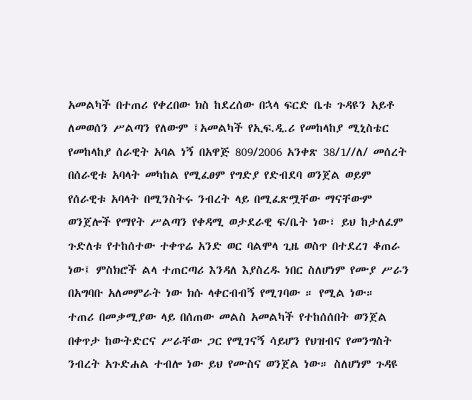አመልካች በተጠሪ የቀረበው ክስ ከደረሰው በኋላ ፍርድ ቤቱ ጉዳዩን አይቶ ለመወሰን ሥልጣን የለውም ፤አመልካች የኢፍ.ዲ.ሪ የመከላከያ ሚኒስቴር የመከላከያ ሰራዊት አባል ነኝ በአዋጅ 809/2006 አንቀጽ 38/1//ለ/ መሰረት በሰራዊቱ አባላት መካከል የሚፈፀም የግድያ የድብደባ ወንጀል ወይም የሰራዊቱ አባላት በሚንስትሩ ንብረት ላይ በሚፈጽሟቸው ማናቸውም ወንጀሎች የማየት ሥልጣን የቀዳሚ ወታደራዊ ፍ/ቤት ነው፣ ይህ ከታለፈም ጉድለቱ የተከሰተው ተቀጥሬ አንድ ወር ባልሞላ ጊዜ ወስጥ በተደረገ ቆጠራ ነው፤ ምስክሮች ልላ ተጠርጣሪ እንዳለ እያስረዱ ነበር ስለሆነም የሙያ ሥራን በአግባቡ አለመምራት ነው ክሱ ላቀርብብኝ የሚገባው ። የሚል ነው።
ተጠሪ በመቃሚያው ላይ በሰጠው መልስ አመልካች የተከሰሰበት ወንጀል በቀጥታ ከውትድርና ሥራቸው ጋር የሚገናኝ ሳይሆን የህዝብና የመንግስት ንብረት አጉድሐል ተብሎ ነው ይህ የሙስና ወንጀል ነው። ስለሆነም ጉዳዩ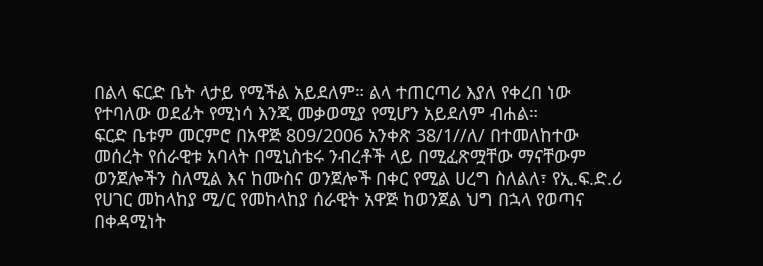በልላ ፍርድ ቤት ላታይ የሚችል አይደለም። ልላ ተጠርጣሪ እያለ የቀረበ ነው የተባለው ወደፊት የሚነሳ እንጂ መቃወሚያ የሚሆን አይደለም ብሐል።
ፍርድ ቤቱም መርምሮ በአዋጅ 809/2006 አንቀጽ 38/1//ለ/ በተመለከተው መሰረት የሰራዊቱ አባላት በሚኒስቴሩ ንብረቶች ላይ በሚፈጽሟቸው ማናቸውም ወንጀሎችን ስለሚል እና ከሙስና ወንጀሎች በቀር የሚል ሀረግ ስለልለ፣ የኢ.ፍ.ድ.ሪ የሀገር መከላከያ ሚ/ር የመከላከያ ሰራዊት አዋጅ ከወንጀል ህግ በኋላ የወጣና በቀዳሚነት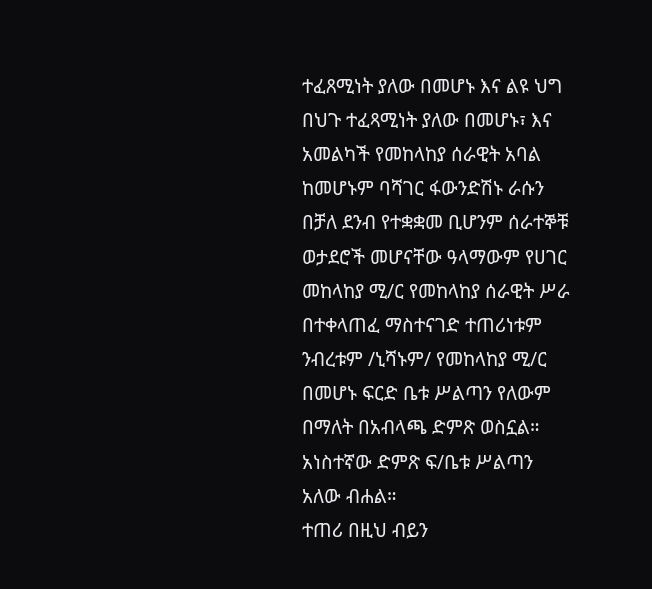ተፈጸሚነት ያለው በመሆኑ እና ልዩ ህግ በህጉ ተፈጻሚነት ያለው በመሆኑ፣ እና አመልካች የመከላከያ ሰራዊት አባል ከመሆኑም ባሻገር ፋውንድሽኑ ራሱን በቻለ ደንብ የተቋቋመ ቢሆንም ሰራተኞቹ ወታደሮች መሆናቸው ዓላማውም የሀገር መከላከያ ሚ/ር የመከላከያ ሰራዊት ሥራ በተቀላጠፈ ማስተናገድ ተጠሪነቱም ንብረቱም /ኒሻኑም/ የመከላከያ ሚ/ር በመሆኑ ፍርድ ቤቱ ሥልጣን የለውም በማለት በአብላጫ ድምጽ ወስኗል። አነስተኛው ድምጽ ፍ/ቤቱ ሥልጣን አለው ብሐል።
ተጠሪ በዚህ ብይን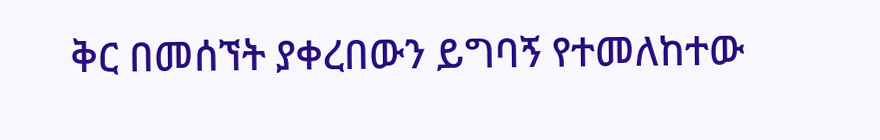ቅር በመሰኘት ያቀረበውን ይግባኝ የተመለከተው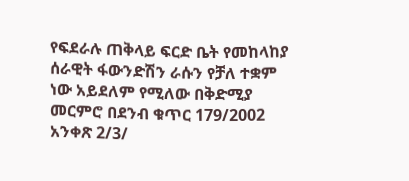የፍደራሉ ጠቅላይ ፍርድ ቤት የመከላከያ ሰራዊት ፋውንድሽን ራሱን የቻለ ተቋም ነው አይደለም የሚለው በቅድሚያ መርምሮ በደንብ ቁጥር 179/2002 አንቀጽ 2/3/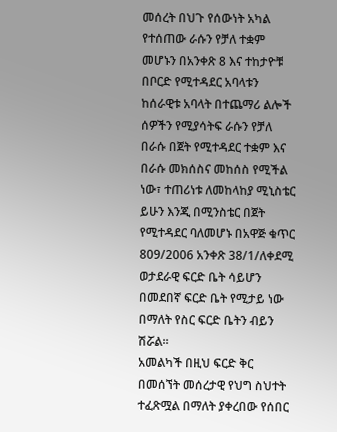መሰረት በህጉ የሰውነት አካል የተሰጠው ራሱን የቻለ ተቋም መሆኑን በአንቀጽ 8 እና ተከታዮቹ በቦርድ የሚተዳደር አባላቱን ከሰራዊቱ አባላት በተጨማሪ ልሎች ሰዎችን የሚያሳትፍ ራሱን የቻለ በራሱ በጀት የሚተዳደር ተቋም እና በራሱ መክሰስና መከሰስ የሚችል ነው፣ ተጠሪነቱ ለመከላከያ ሚኒስቴር ይሁን እንጂ በሚንስቴር በጀት የሚተዳደር ባለመሆኑ በአዋጅ ቁጥር 809/2006 አንቀጽ 38/1/ለቀደሚ ወታደራዊ ፍርድ ቤት ሳይሆን በመደበኛ ፍርድ ቤት የሚታይ ነው በማለት የስር ፍርድ ቤትን ብይን ሽሯል።
አመልካች በዚህ ፍርድ ቅር በመሰኘት መሰረታዊ የህግ ስህተት ተፈጽሟል በማለት ያቀረበው የሰበር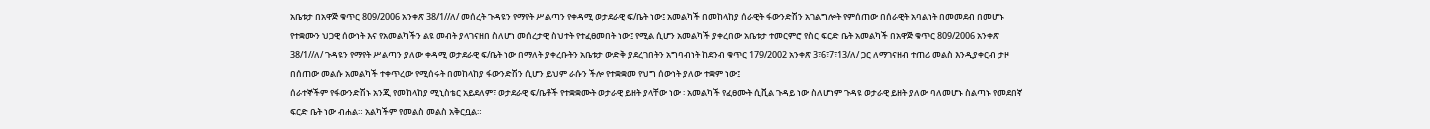አቤቱታ በአዋጅ ቁጥር 809/2006 አንቀጽ 38/1//ለ/ መሰረት ጉዳዩን የማየት ሥልጣን የቀዳሚ ወታደራዊ ፍ/ቤት ነው፤ አመልካች በመከላከያ ሰራዊት ፋውንድሽን አገልግሎት የምሰጠው በሰራዊት አባልነት በመመደብ በመሆኑ የተቋሙን ህጋዊ ሰውነት እና የአመልካችን ልዩ መብት ያላገናዘበ ስለሆነ መሰረታዊ ስህተት የተፈፀመበት ነው፤ የሚል ሲሆን አመልካች ያቀረበው አቤቱታ ተመርምሮ የስር ፍርድ ቤት አመልካች በአዋጅ ቁጥር 809/2006 አንቀጽ 38/1//ለ/ ጉዳዩን የማየት ሥልጣን ያለው ቀዳሚ ወታደራዊ ፍ/ቤት ነው በማለት ያቀረቡትን አቤቱታ ውድቅ ያደረገበትን አግባብነት ከደንብ ቁጥር 179/2002 አንቀጽ 3፣6፣7፣13/ለ/ ጋር ለማገናዘብ ተጠሪ መልስ እንዲያቀርብ ታዞ በሰጠው መልሱ አመልካች ተቀጥረው የሚሰሩት በመከላከያ ፋውንድሽን ሲሆን ይህም ራሱን ችሎ የተቋቋመ የህግ ሰውነት ያለው ተቋም ነው፤
ሰራተኞችም የፋውንድሽኑ አንጂ የመከላከያ ሚኒስቴር አይደለም፣ ወታደራዊ ፍ/ቤቶች የተቋቋሙት ወታራዊ ይዘት ያላቸው ነው ፡ አመልካች የፈፀሙት ሲቪል ጉዳይ ነው ስለሆነም ጉዳዩ ወታራዊ ይዘት ያለው ባለመሆኑ ስልጣኑ የመደበኛ ፍርድ ቤት ነው ብሐል። አልካችም የመልስ መልስ አቅርቧል።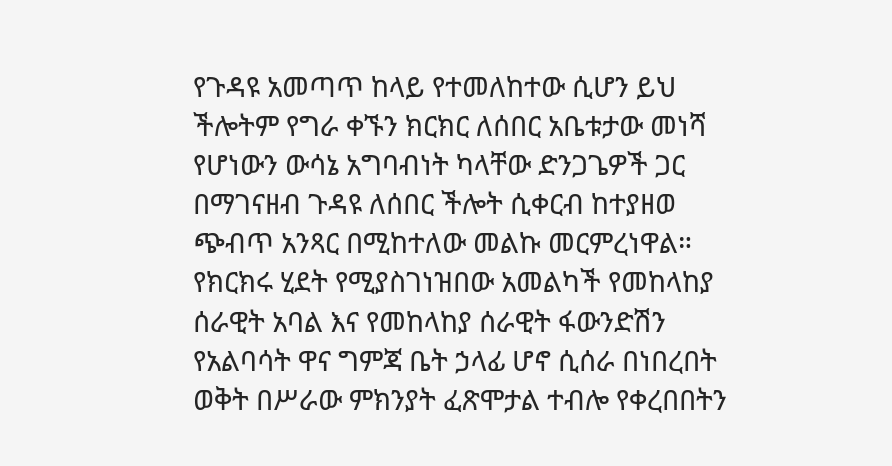የጉዳዩ አመጣጥ ከላይ የተመለከተው ሲሆን ይህ ችሎትም የግራ ቀኙን ክርክር ለሰበር አቤቱታው መነሻ የሆነውን ውሳኔ አግባብነት ካላቸው ድንጋጌዎች ጋር በማገናዘብ ጉዳዩ ለሰበር ችሎት ሲቀርብ ከተያዘወ ጭብጥ አንጻር በሚከተለው መልኩ መርምረነዋል።
የክርክሩ ሂደት የሚያስገነዝበው አመልካች የመከላከያ ሰራዊት አባል እና የመከላከያ ሰራዊት ፋውንድሽን የአልባሳት ዋና ግምጃ ቤት ኃላፊ ሆኖ ሲሰራ በነበረበት ወቅት በሥራው ምክንያት ፈጽሞታል ተብሎ የቀረበበትን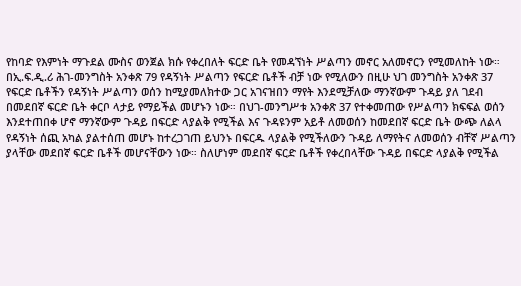የከባድ የእምነት ማጉደል ሙስና ወንጀል ክሱ የቀረበለት ፍርድ ቤት የመዳኘነት ሥልጣን መኖር አለመኖርን የሚመለከት ነው።
በኢ.ፍ.ዲ.ሪ ሕገ-መንግስት አንቀጽ 79 የዳኝነት ሥልጣን የፍርድ ቤቶች ብቻ ነው የሚለውን በዚሁ ህገ መንግስት አንቀጽ 37 የፍርድ ቤቶችን የዳኝነት ሥልጣን ወሰን ከሚያመለክተው ጋር አገናዝበን ማየት እንደሚቻለው ማንኛውም ጉዳይ ያለ ገደብ በመደበኛ ፍርድ ቤት ቀርቦ ላታይ የማይችል መሆኑን ነው። በህገ-መንግሥቱ አንቀጽ 37 የተቀመጠው የሥልጣን ክፍፍል ወሰን እንደተጠበቀ ሆኖ ማንኛውም ጉዳይ በፍርድ ላያልቅ የሚችል እና ጉዳዩንም አይቶ ለመወሰን ከመደበኛ ፍርድ ቤት ውጭ ለልላ የዳኝነት ሰጪ አካል ያልተሰጠ መሆኑ ከተረጋገጠ ይህንኑ በፍርዱ ላያልቅ የሚችለውን ጉዳይ ለማየትና ለመወሰን ብቸኛ ሥልጣን ያላቸው መደበኛ ፍርድ ቤቶች መሆናቸውን ነው። ስለሆነም መደበኛ ፍርድ ቤቶች የቀረበላቸው ጉዳይ በፍርድ ላያልቅ የሚችል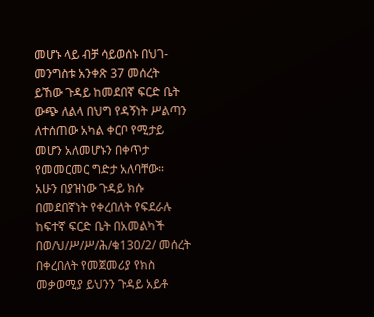መሆኑ ላይ ብቻ ሳይወሰኑ በህገ-መንግስቱ አንቀጽ 37 መሰረት ይኸው ጉዳይ ከመደበኛ ፍርድ ቤት ውጭ ለልላ በህግ የዳኝነት ሥልጣን ለተሰጠው አካል ቀርቦ የሚታይ መሆን አለመሆኑን በቀጥታ የመመርመር ግድታ አለባቸው።
አሁን በያዝነው ጉዳይ ክሱ በመደበኛነት የቀረበለት የፍደራሉ ከፍተኛ ፍርድ ቤት በአመልካች በወ/ህ/ሥ/ሥ/ሕ/ቁ130/2/ መሰረት በቀረበለት የመጀመሪያ የክስ መቃወሚያ ይህንን ጉዳይ አይቶ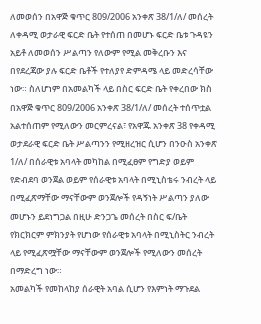ለመወሰን በአዋጅ ቁጥር 809/2006 አንቀጽ 38/1/ለ/ መሰረት ለቀዳሚ ወታራዊ ፍርድ ቤት የተሰጠ በመሆኑ ፍርድ ቤቱ ጉዳዩን አይቶ ለመወሰን ሥልጣን የለውም የሚል መቅረቡን እና በየደረጃው ያሉ ፍርድ ቤቶች የተለያየ ድምዳሜ ላይ መድረሳቸው ነው። ስለሆነም በአመልካች ላይ በስር ፍርድ ቤት የቀረበው ክስ በአዋጅ ቁጥር 809/2006 አንቀጽ 38/1/ለ/ መሰረት ተሰጥቷል አልተሰጠም የሚለውን መርምረናል፣ የአዋጁ አንቀጽ 38 የቀዳሚ ወታደራዊ ፍርድ ቤት ሥልጣንን የሚዘረዝር ሲሆን በንዑስ አንቀጽ 1/ለ/ በሰራዊቱ አባላት መካከል በሚፈፀም የግድያ ወይም የድብደባ ወንጀል ወይም የሰራዊቱ አባላት በሚኒስቴሩ ንብረት ላይ በሚፈጽማቸው ማናቸውም ወንጀሎች የዳኝነት ሥልጣን ያለው መሆኑን ይደነግጋል በዚሁ ድንጋጌ መሰረት በስር ፍ/ቤት የክርክርም ምክንያት የሆነው የሰራዊቱ አባላት በሚኒስትር ንብረት ላይ የሚፈጽሟቸው ማናቸውም ወንጀሎች የሚለውን መሰረት በማድረግ ነው።
አመልካች የመከላከያ ሰራዊት አባል ሲሆን የእምነት ማጉደል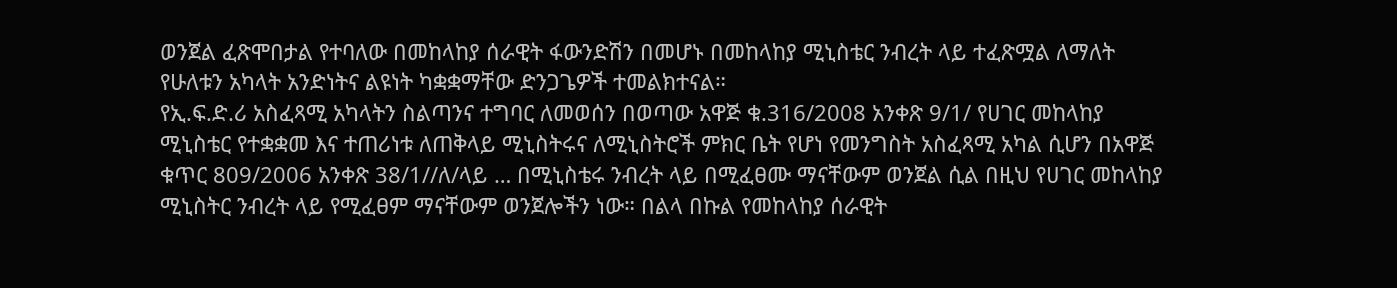ወንጀል ፈጽሞበታል የተባለው በመከላከያ ሰራዊት ፋውንድሽን በመሆኑ በመከላከያ ሚኒስቴር ንብረት ላይ ተፈጽሟል ለማለት የሁለቱን አካላት አንድነትና ልዩነት ካቋቋማቸው ድንጋጌዎች ተመልክተናል።
የኢ.ፍ.ድ.ሪ አስፈጻሚ አካላትን ስልጣንና ተግባር ለመወሰን በወጣው አዋጅ ቁ.316/2008 አንቀጽ 9/1/ የሀገር መከላከያ ሚኒስቴር የተቋቋመ እና ተጠሪነቱ ለጠቅላይ ሚኒስትሩና ለሚኒስትሮች ምክር ቤት የሆነ የመንግስት አስፈጻሚ አካል ሲሆን በአዋጅ ቁጥር 809/2006 አንቀጽ 38/1//ለ/ላይ … በሚኒስቴሩ ንብረት ላይ በሚፈፀሙ ማናቸውም ወንጀል ሲል በዚህ የሀገር መከላከያ ሚኒስትር ንብረት ላይ የሚፈፀም ማናቸውም ወንጀሎችን ነው። በልላ በኩል የመከላከያ ሰራዊት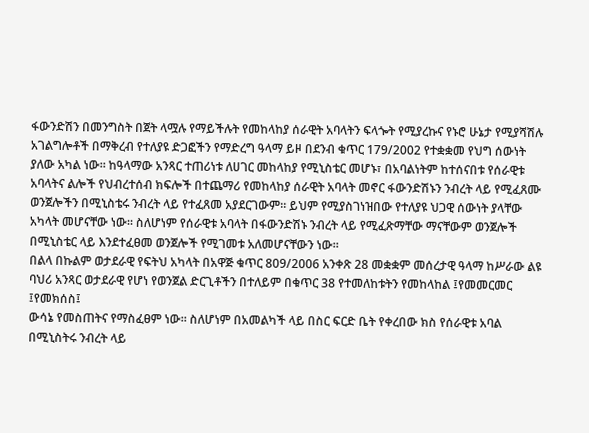ፋውንድሽን በመንግስት በጀት ላሟሉ የማይችሉት የመከላከያ ሰራዊት አባላትን ፍላጐት የሚያረኩና የኑሮ ሁኔታ የሚያሻሽሉ አገልግሎቶች በማቅረብ የተለያዩ ድጋፎችን የማድረግ ዓላማ ይዞ በደንብ ቁጥር 179/2002 የተቋቋመ የህግ ሰውነት ያለው አካል ነው። ከዓላማው አንጻር ተጠሪነቱ ለሀገር መከላከያ የሚኒስቴር መሆኑ፣ በአባልነትም ከተሰናበቱ የሰራዊቱ አባላትና ልሎች የህብረተሰብ ክፍሎች በተጨማሪ የመከላከያ ሰራዊት አባላት መኖር ፋውንድሽኑን ንብረት ላይ የሚፈጸሙ ወንጀሎችን በሚኒስቴሩ ንብረት ላይ የተፈጸመ አያደርገውም። ይህም የሚያስገነዝበው የተለያዩ ህጋዊ ሰውነት ያላቸው አካላት መሆናቸው ነው። ስለሆነም የሰራዊቱ አባላት በፋውንድሽኑ ንብረት ላይ የሚፈጽማቸው ማናቸውም ወንጀሎች በሚኒስቴር ላይ እንደተፈፀመ ወንጀሎች የሚገመቱ አለመሆናቸውን ነው።
በልላ በኩልም ወታደራዊ የፍትህ አካላት በአዋጅ ቁጥር 809/2006 አንቀጽ 28 መቋቋም መሰረታዊ ዓላማ ከሥራው ልዩ ባህሪ አንጻር ወታደራዊ የሆነ የወንጀል ድርጊቶችን በተለይም በቁጥር 38 የተመለከቱትን የመከላከል ፤የመመርመር ፤የመክሰስ፤
ውሳኔ የመስጠትና የማስፈፀም ነው። ስለሆነም በአመልካች ላይ በስር ፍርድ ቤት የቀረበው ክስ የሰራዊቱ አባል በሚኒስትሩ ንብረት ላይ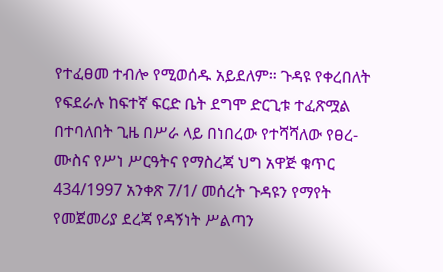የተፈፀመ ተብሎ የሚወሰዱ አይደለም። ጉዳዩ የቀረበለት የፍደራሉ ከፍተኛ ፍርድ ቤት ደግሞ ድርጊቱ ተፈጽሟል በተባለበት ጊዜ በሥራ ላይ በነበረው የተሻሻለው የፀረ-ሙስና የሥነ ሥርዓትና የማስረጃ ህግ አዋጅ ቁጥር 434/1997 አንቀጽ 7/1/ መሰረት ጉዳዩን የማየት የመጀመሪያ ደረጃ የዳኝነት ሥልጣን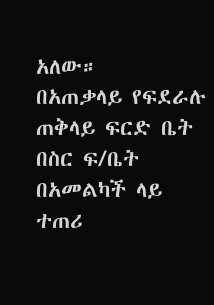አለው።
በአጠቃላይ የፍደራሉ ጠቅላይ ፍርድ ቤት በስር ፍ/ቤት በአመልካች ላይ ተጠሪ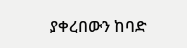ያቀረበውን ከባድ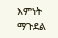እምነት ማጉደል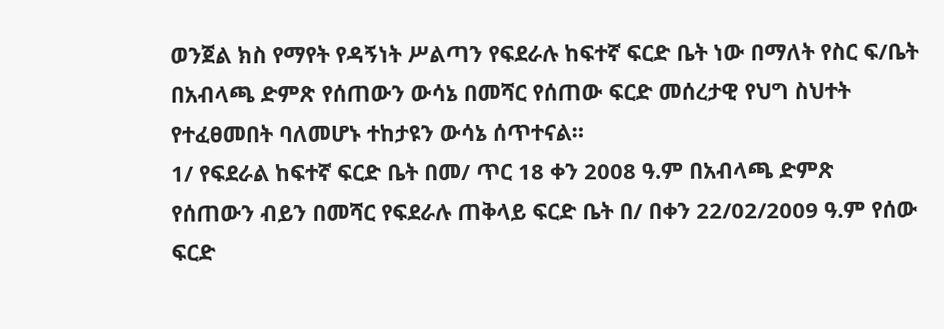ወንጀል ክስ የማየት የዳኝነት ሥልጣን የፍደራሉ ከፍተኛ ፍርድ ቤት ነው በማለት የስር ፍ/ቤት በአብላጫ ድምጽ የሰጠውን ውሳኔ በመሻር የሰጠው ፍርድ መሰረታዊ የህግ ስህተት የተፈፀመበት ባለመሆኑ ተከታዩን ውሳኔ ሰጥተናል።
1/ የፍደራል ከፍተኛ ፍርድ ቤት በመ/ ጥር 18 ቀን 2008 ዓ.ም በአብላጫ ድምጽ የሰጠውን ብይን በመሻር የፍደራሉ ጠቅላይ ፍርድ ቤት በ/ በቀን 22/02/2009 ዓ.ም የሰው ፍርድ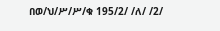በወ/ህ/ሥ/ሥ/ቁ 195/2/ /ለ/ /2/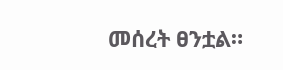መሰረት ፀንቷል።